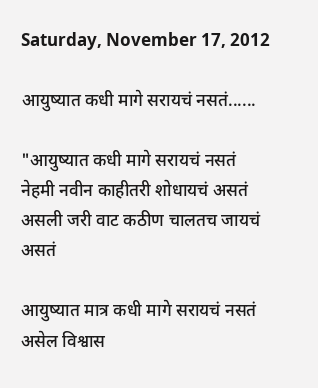Saturday, November 17, 2012

आयुष्यात कधी मागे सरायचं नसतं......

"आयुष्यात कधी मागे सरायचं नसतं
नेहमी नवीन काहीतरी शोधायचं असतं
असली जरी वाट कठीण चालतच जायचं असतं

आयुष्यात मात्र कधी मागे सरायचं नसतं
असेल विश्वास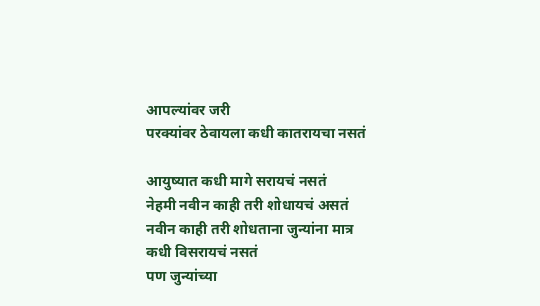आपल्यांवर जरी
परक्यांवर ठेवायला कधी कातरायचा नसतं

आयुष्यात कधी मागे सरायचं नसतं
नेहमी नवीन काही तरी शोधायचं असतं
नवीन काही तरी शोधताना जुन्यांना मात्र कधी विसरायचं नसतं
पण जुन्यांच्या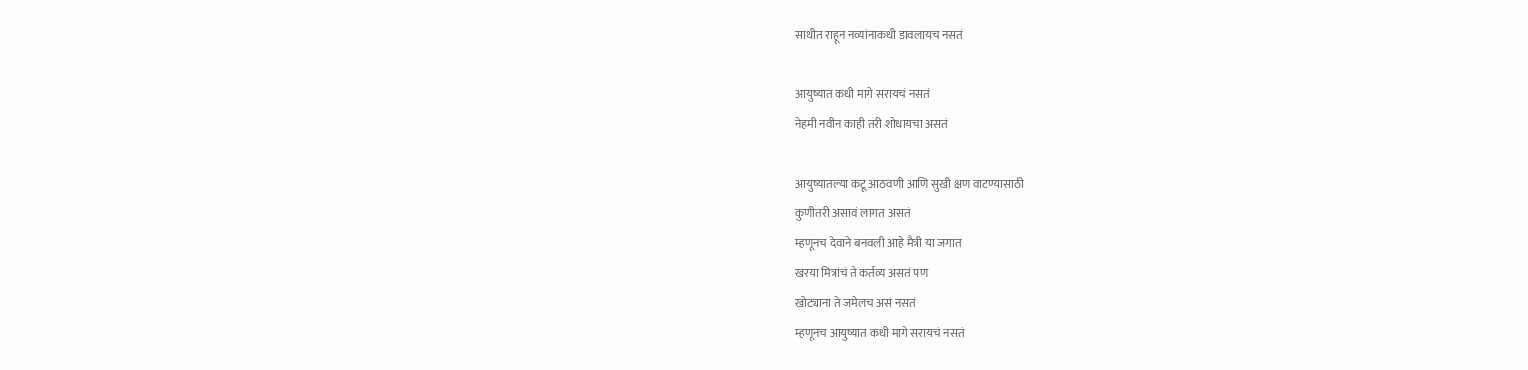साथीत राहून नव्यांनाकधी डावलायच नसतं

आयुष्यात कधी मागे सरायचं नसतं
नेहमी नवीन काही तरी शोधायचा असतं

आयुष्यातल्या कटू आठवणी आणि सुखी क्षण वाटण्यासाठी
कुणीतरी असावं लागत असतं
म्हणूनच देवाने बनवली आहे मैत्री या जगात
खरया मित्रांचं ते कर्तव्य असतं पण
खोट्याना ते जमेलच असं नसतं
म्हणूनच आयुष्यात कधी मागे सरायचं नसतं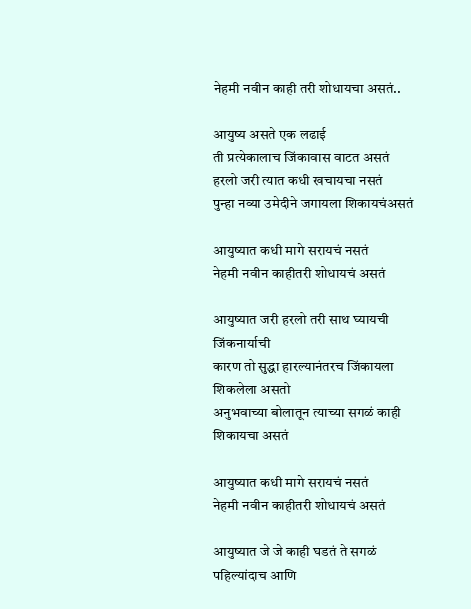नेहमी नवीन काही तरी शोधायचा असतं..

आयुष्य असते एक लढाई
ती प्रत्येकालाच जिंकावास वाटत असतं
हरलो जरी त्यात कधी खचायचा नसतं
पुन्हा नव्या उमेदीने जगायला शिकायचंअसतं

आयुष्यात कधी मागे सरायचं नसतं
नेहमी नवीन काहीतरी शोधायचं असतं

आयुष्यात जरी हरलो तरी साथ घ्यायची जिंकनार्याची
कारण तो सुद्धा हारल्यानंतरच जिंकायला शिकलेला असतो
अनुभवाच्या बोलातून त्याच्या सगळं काही शिकायचा असतं

आयुष्यात कधी मागे सरायचं नसतं
नेहमी नवीन काहीतरी शोधायचं असतं

आयुष्यात जे जे काही घडतं ते सगळं पहिल्यांदाच आणि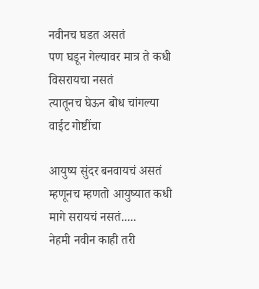नवीनच घडत असतं
पण घडून गेल्यावर मात्र ते कधी विसरायचा नसतं
त्यातूनच घेऊन बोध चांगल्या वाईट गोष्टींचा

आयुष्य सुंदर बनवायचं असतं
म्हणूनच म्हणतो आयुष्यात कधी मागे सरायचं नसतं.....
नेहमी नवीन काही तरी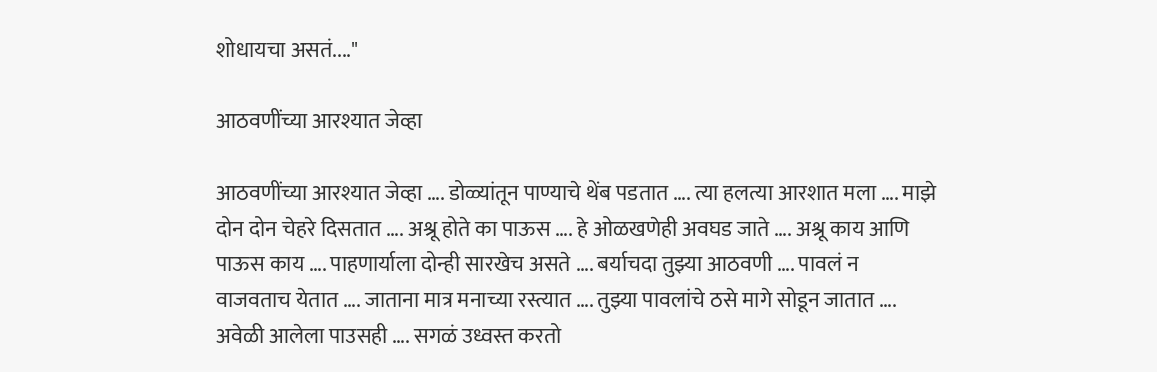शोधायचा असतं...."

आठवणींच्या आरश्यात जेव्हा

आठवणींच्या आरश्यात जेव्हा …. डोळ्यांतून पाण्याचे थेंब पडतात …. त्या हलत्या आरशात मला …. माझे दोन दोन चेहरे दिसतात …. अश्रू होते का पाऊस …. हे ओळखणेही अवघड जाते …. अश्रू काय आणि पाऊस काय …. पाहणार्याला दोन्ही सारखेच असते …. बर्याचदा तुझ्या आठवणी …. पावलं न वाजवताच येतात …. जाताना मात्र मनाच्या रस्त्यात …. तुझ्या पावलांचे ठसे मागे सोडून जातात …. अवेळी आलेला पाउसही …. सगळं उध्वस्त करतो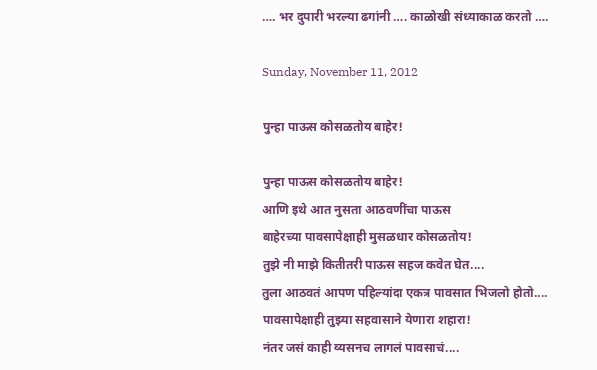…. भर दुपारी भरल्या ढगांनी …. काळोखी संध्याकाळ करतो ….

Sunday, November 11, 2012

पुन्हा पाऊस कोसळतोय बाहेर!

पुन्हा पाऊस कोसळतोय बाहेर!
आणि इथे आत नुसता आठवणींचा पाऊस
बाहेरच्या पावसापेक्षाही मुसळधार कोसळतोय!
तुझे नी माझे कितीतरी पाऊस सहज कवेत घेत....
तुला आठवतं आपण पहिल्यांदा एकत्र पावसात भिजलो होतो....
पावसापेक्षाही तुझ्या सहवासाने येणारा शहारा!
नंतर जसं काही व्यसनच लागलं पावसाचं....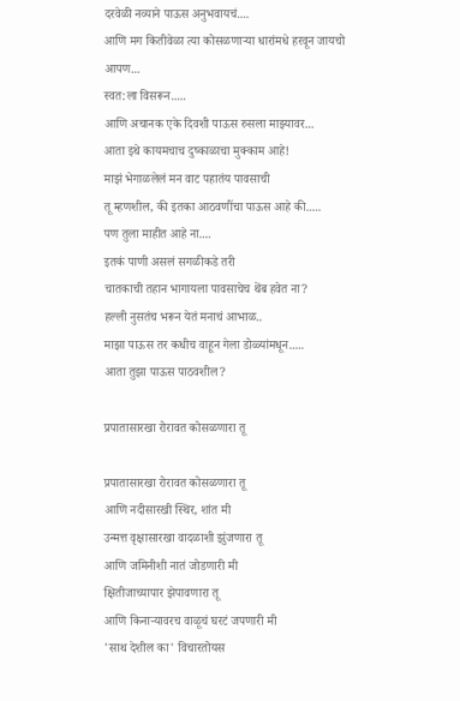दरवेळी नव्याने पाऊस अनुभवायचं....
आणि मग कितीवेळा त्या कोसळणार्‍या धारांमधे हरवून जायचो आपण...
स्वत:ला विसरून.....
आणि अचानक एके दिवशी पाऊस रुसला माझ्यावर...
आता इथे कायमचाच दुष्काळाचा मुक्काम आहे!
माझं भेगाळलेलं मन वाट पहातंय पावसाची
तू म्हणशील, की इतका आठवणींचा पाऊस आहे की.....
पण तुला माहीत आहे ना....
इतकं पाणी असलं सगळीकडे तरी
चातकाची तहान भागायला पावसाचेच थेंब हवेत ना?
हल्ली नुसतंच भरून येतं मनाचं आभाळ..
माझा पाऊस तर कधीच वाहून गेला डोळ्यांमधून.....
आता तुझा पाऊस पाठवशील?

प्रपातासारखा रोरावत कोसळणारा तू

प्रपातासारखा रोरावत कोसळणारा तू
आणि नदीसारखी स्थिर, शांत मी
उन्मत्त वृक्षासारखा वादळाशी झुंजणारा तू
आणि जमिनीशी नातं जोडणारी मी
क्षितीजाच्यापार झेपावणारा तू
आणि किनार्‍यावरच वाळूचं घरटं जपणारी मी
'साथ देशील का' विचारतोयस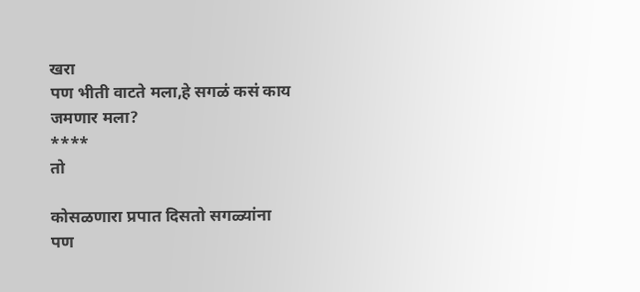खरा
पण भीती वाटते मला,हे सगळं कसं काय जमणार मला?
****
तो

कोसळणारा प्रपात दिसतो सगळ्यांना
पण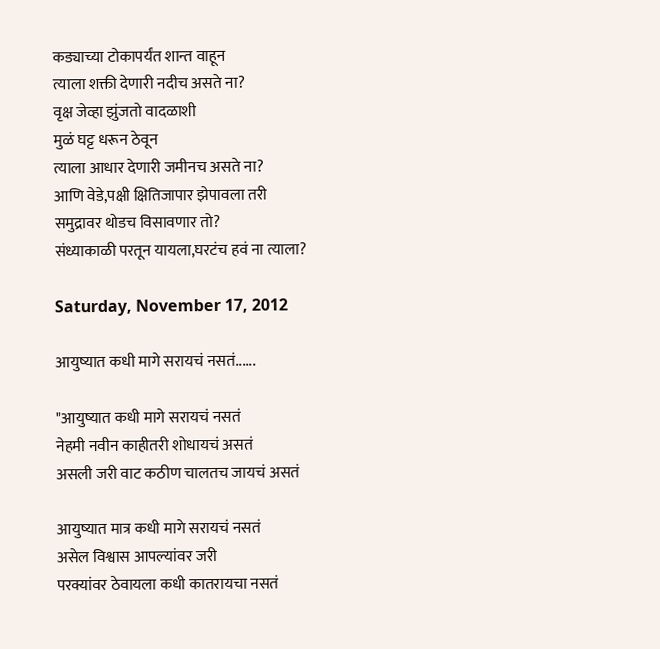कड्याच्या टोकापर्यंत शान्त वाहून
त्याला शक्ती देणारी नदीच असते ना?
वृक्ष जेव्हा झुंजतो वादळाशी
मुळं घट्ट धरून ठेवून
त्याला आधार देणारी जमीनच असते ना?
आणि वेडे,पक्षी क्षितिजापार झेपावला तरी
समुद्रावर थोडच विसावणार तो?
संध्याकाळी परतून यायला,घरटंच हवं ना त्याला?

Saturday, November 17, 2012

आयुष्यात कधी मागे सरायचं नसतं......

"आयुष्यात कधी मागे सरायचं नसतं
नेहमी नवीन काहीतरी शोधायचं असतं
असली जरी वाट कठीण चालतच जायचं असतं

आयुष्यात मात्र कधी मागे सरायचं नसतं
असेल विश्वास आपल्यांवर जरी
परक्यांवर ठेवायला कधी कातरायचा नसतं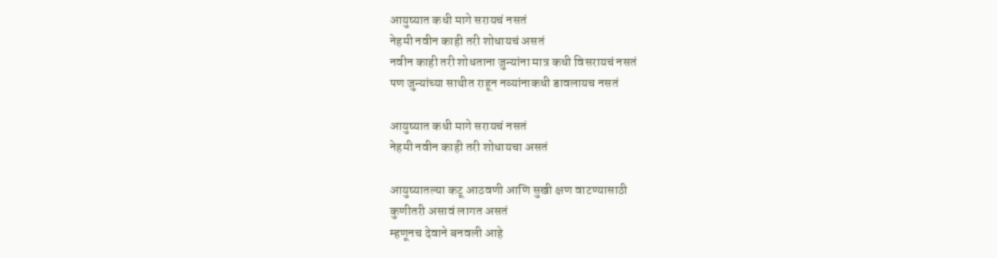आयुष्यात कधी मागे सरायचं नसतं
नेहमी नवीन काही तरी शोधायचं असतं
नवीन काही तरी शोधताना जुन्यांना मात्र कधी विसरायचं नसतं
पण जुन्यांच्या साथीत राहून नव्यांनाकधी डावलायच नसतं

आयुष्यात कधी मागे सरायचं नसतं
नेहमी नवीन काही तरी शोधायचा असतं

आयुष्यातल्या कटू आठवणी आणि सुखी क्षण वाटण्यासाठी
कुणीतरी असावं लागत असतं
म्हणूनच देवाने बनवली आहे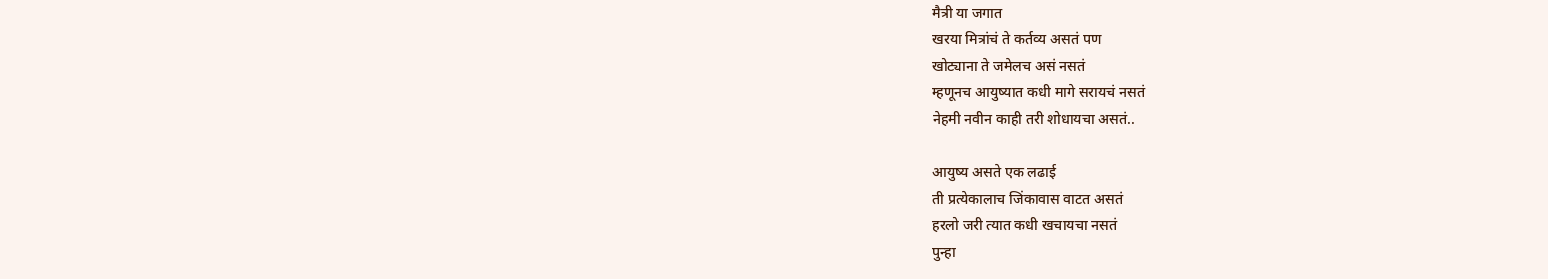मैत्री या जगात
खरया मित्रांचं ते कर्तव्य असतं पण
खोट्याना ते जमेलच असं नसतं
म्हणूनच आयुष्यात कधी मागे सरायचं नसतं
नेहमी नवीन काही तरी शोधायचा असतं..

आयुष्य असते एक लढाई
ती प्रत्येकालाच जिंकावास वाटत असतं
हरलो जरी त्यात कधी खचायचा नसतं
पुन्हा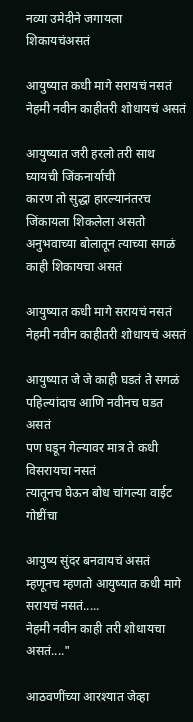नव्या उमेदीने जगायला शिकायचंअसतं

आयुष्यात कधी मागे सरायचं नसतं
नेहमी नवीन काहीतरी शोधायचं असतं

आयुष्यात जरी हरलो तरी साथ घ्यायची जिंकनार्याची
कारण तो सुद्धा हारल्यानंतरच जिंकायला शिकलेला असतो
अनुभवाच्या बोलातून त्याच्या सगळं काही शिकायचा असतं

आयुष्यात कधी मागे सरायचं नसतं
नेहमी नवीन काहीतरी शोधायचं असतं

आयुष्यात जे जे काही घडतं ते सगळं पहिल्यांदाच आणि नवीनच घडत असतं
पण घडून गेल्यावर मात्र ते कधी विसरायचा नसतं
त्यातूनच घेऊन बोध चांगल्या वाईट गोष्टींचा

आयुष्य सुंदर बनवायचं असतं
म्हणूनच म्हणतो आयुष्यात कधी मागे सरायचं नसतं.....
नेहमी नवीन काही तरी शोधायचा असतं...."

आठवणींच्या आरश्यात जेव्हा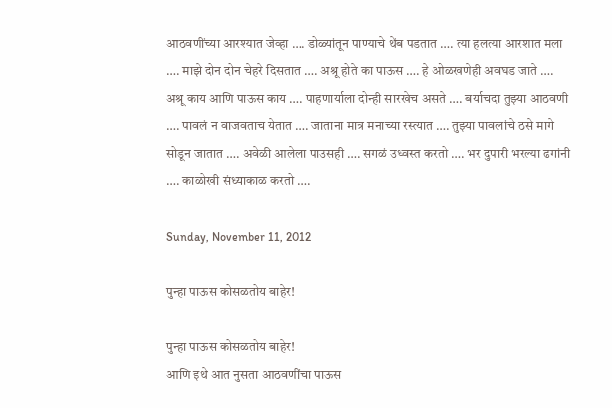आठवणींच्या आरश्यात जेव्हा …. डोळ्यांतून पाण्याचे थेंब पडतात …. त्या हलत्या आरशात मला …. माझे दोन दोन चेहरे दिसतात …. अश्रू होते का पाऊस …. हे ओळखणेही अवघड जाते …. अश्रू काय आणि पाऊस काय …. पाहणार्याला दोन्ही सारखेच असते …. बर्याचदा तुझ्या आठवणी …. पावलं न वाजवताच येतात …. जाताना मात्र मनाच्या रस्त्यात …. तुझ्या पावलांचे ठसे मागे सोडून जातात …. अवेळी आलेला पाउसही …. सगळं उध्वस्त करतो …. भर दुपारी भरल्या ढगांनी …. काळोखी संध्याकाळ करतो ….

Sunday, November 11, 2012

पुन्हा पाऊस कोसळतोय बाहेर!

पुन्हा पाऊस कोसळतोय बाहेर!
आणि इथे आत नुसता आठवणींचा पाऊस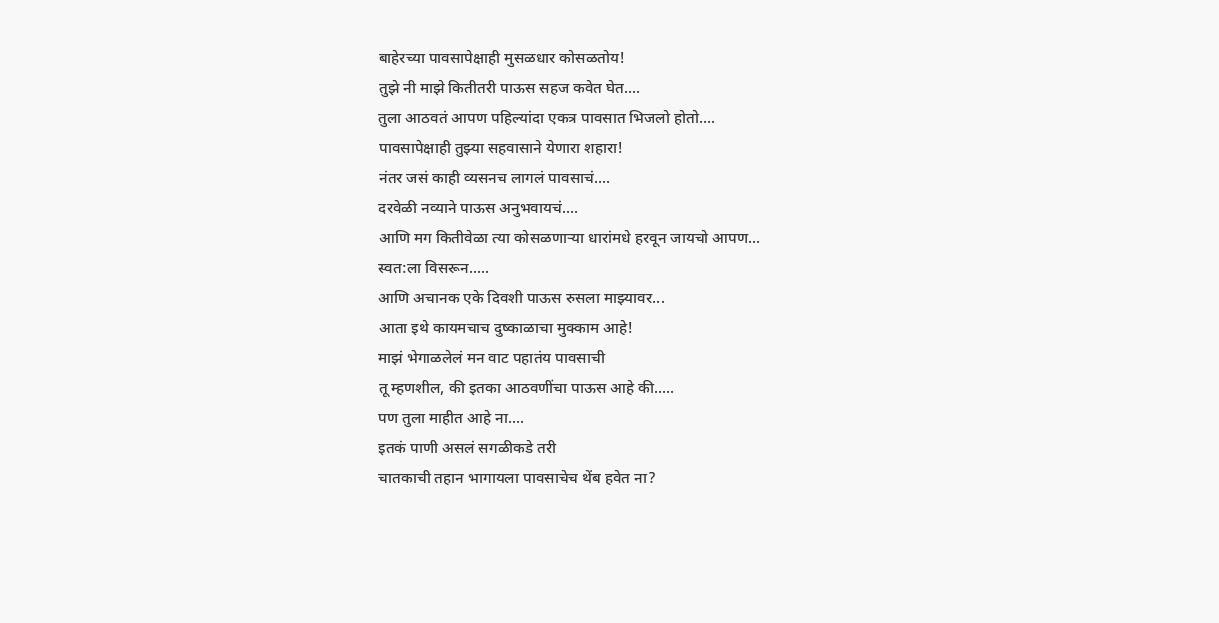बाहेरच्या पावसापेक्षाही मुसळधार कोसळतोय!
तुझे नी माझे कितीतरी पाऊस सहज कवेत घेत....
तुला आठवतं आपण पहिल्यांदा एकत्र पावसात भिजलो होतो....
पावसापेक्षाही तुझ्या सहवासाने येणारा शहारा!
नंतर जसं काही व्यसनच लागलं पावसाचं....
दरवेळी नव्याने पाऊस अनुभवायचं....
आणि मग कितीवेळा त्या कोसळणार्‍या धारांमधे हरवून जायचो आपण...
स्वत:ला विसरून.....
आणि अचानक एके दिवशी पाऊस रुसला माझ्यावर...
आता इथे कायमचाच दुष्काळाचा मुक्काम आहे!
माझं भेगाळलेलं मन वाट पहातंय पावसाची
तू म्हणशील, की इतका आठवणींचा पाऊस आहे की.....
पण तुला माहीत आहे ना....
इतकं पाणी असलं सगळीकडे तरी
चातकाची तहान भागायला पावसाचेच थेंब हवेत ना?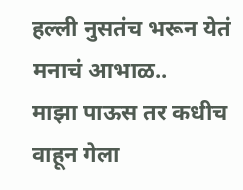हल्ली नुसतंच भरून येतं मनाचं आभाळ..
माझा पाऊस तर कधीच वाहून गेला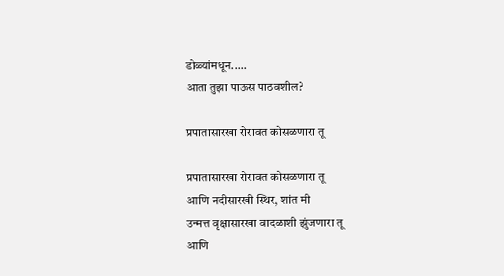डोळ्यांमधून.....
आता तुझा पाऊस पाठवशील?

प्रपातासारखा रोरावत कोसळणारा तू

प्रपातासारखा रोरावत कोसळणारा तू
आणि नदीसारखी स्थिर, शांत मी
उन्मत्त वृक्षासारखा वादळाशी झुंजणारा तू
आणि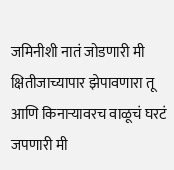जमिनीशी नातं जोडणारी मी
क्षितीजाच्यापार झेपावणारा तू
आणि किनार्‍यावरच वाळूचं घरटं जपणारी मी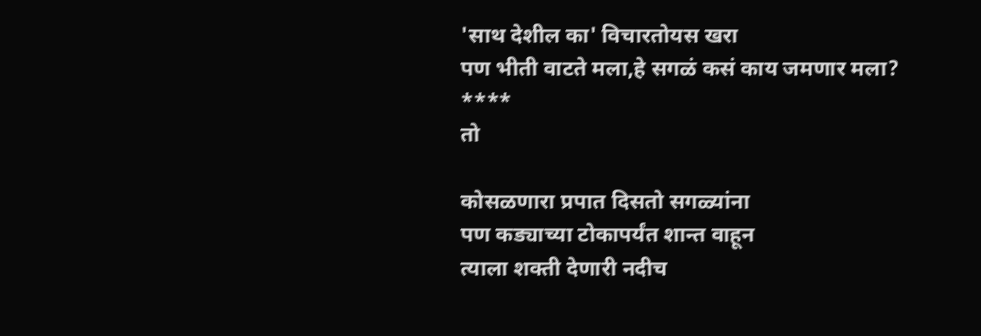'साथ देशील का' विचारतोयस खरा
पण भीती वाटते मला,हे सगळं कसं काय जमणार मला?
****
तो

कोसळणारा प्रपात दिसतो सगळ्यांना
पण कड्याच्या टोकापर्यंत शान्त वाहून
त्याला शक्ती देणारी नदीच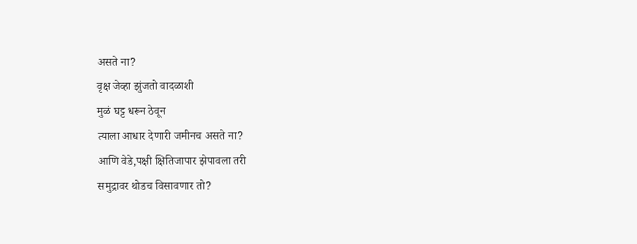असते ना?
वृक्ष जेव्हा झुंजतो वादळाशी
मुळं घट्ट धरून ठेवून
त्याला आधार देणारी जमीनच असते ना?
आणि वेडे,पक्षी क्षितिजापार झेपावला तरी
समुद्रावर थोडच विसावणार तो?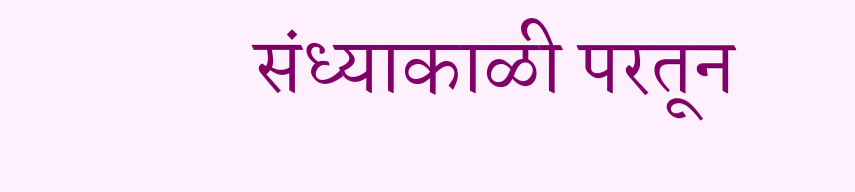संध्याकाळी परतून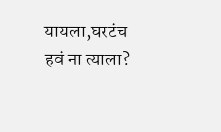यायला,घरटंच हवं ना त्याला?